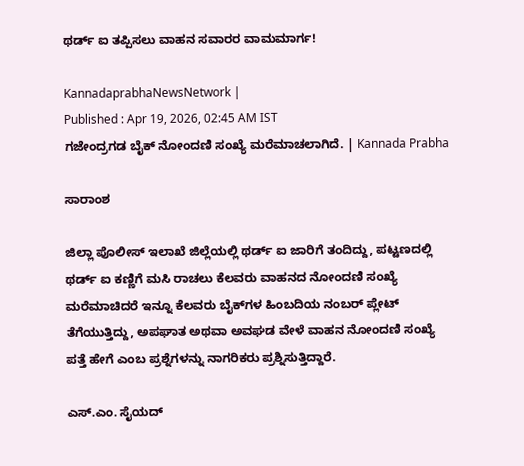ಥರ್ಡ್ ಐ ತಪ್ಪಿಸಲು ವಾಹನ ಸವಾರರ ವಾಮಮಾರ್ಗ!

KannadaprabhaNewsNetwork |
Published : Apr 19, 2026, 02:45 AM IST
ಗಜೇಂದ್ರಗಡ ಬೈಕ್‌ ನೋಂದಣಿ ಸಂಖ್ಯೆ ಮರೆಮಾಚಲಾಗಿದೆ. | Kannada Prabha

ಸಾರಾಂಶ

ಜಿಲ್ಲಾ ಪೊಲೀಸ್ ಇಲಾಖೆ ಜಿಲ್ಲೆಯಲ್ಲಿ ಥರ್ಡ್ ಐ ಜಾರಿಗೆ ತಂದಿದ್ದು, ಪಟ್ಟಣದಲ್ಲಿ ಥರ್ಡ್ ಐ ಕಣ್ಣಿಗೆ ಮಸಿ ರಾಚಲು ಕೆಲವರು ವಾಹನದ ನೋಂದಣಿ ಸಂಖ್ಯೆ ಮರೆಮಾಚಿದರೆ ಇನ್ನೂ ಕೆಲವರು ಬೈಕ್‌ಗಳ ಹಿಂಬದಿಯ ನಂಬರ್ ಪ್ಲೇಟ್ ತೆಗೆಯುತ್ತಿದ್ದು, ಅಪಘಾತ ಅಥವಾ ಅವಘಡ ವೇಳೆ ವಾಹನ ನೋಂದಣಿ ಸಂಖ್ಯೆ ಪತ್ತೆ ಹೇಗೆ ಎಂಬ ಪ್ರಶ್ನೆಗಳನ್ನು ನಾಗರಿಕರು ಪ್ರಶ್ನಿಸುತ್ತಿದ್ದಾರೆ.

ಎಸ್.ಎಂ. ಸೈಯದ್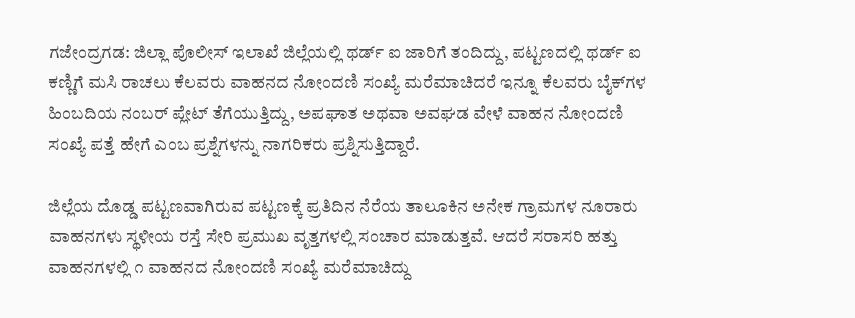ಗಜೇಂದ್ರಗಡ: ಜಿಲ್ಲಾ ಪೊಲೀಸ್ ಇಲಾಖೆ ಜಿಲ್ಲೆಯಲ್ಲಿ ಥರ್ಡ್ ಐ ಜಾರಿಗೆ ತಂದಿದ್ದು, ಪಟ್ಟಣದಲ್ಲಿ ಥರ್ಡ್ ಐ ಕಣ್ಣಿಗೆ ಮಸಿ ರಾಚಲು ಕೆಲವರು ವಾಹನದ ನೋಂದಣಿ ಸಂಖ್ಯೆ ಮರೆಮಾಚಿದರೆ ಇನ್ನೂ ಕೆಲವರು ಬೈಕ್‌ಗಳ ಹಿಂಬದಿಯ ನಂಬರ್ ಪ್ಲೇಟ್ ತೆಗೆಯುತ್ತಿದ್ದು, ಅಪಘಾತ ಅಥವಾ ಅವಘಡ ವೇಳೆ ವಾಹನ ನೋಂದಣಿ ಸಂಖ್ಯೆ ಪತ್ತೆ ಹೇಗೆ ಎಂಬ ಪ್ರಶ್ನೆಗಳನ್ನು ನಾಗರಿಕರು ಪ್ರಶ್ನಿಸುತ್ತಿದ್ದಾರೆ.

ಜಿಲ್ಲೆಯ ದೊಡ್ಡ ಪಟ್ಟಣವಾಗಿರುವ ಪಟ್ಟಣಕ್ಕೆ ಪ್ರತಿದಿನ ನೆರೆಯ ತಾಲೂಕಿನ ಅನೇಕ ಗ್ರಾಮಗಳ ನೂರಾರು ವಾಹನಗಳು ಸ್ಥಳೀಯ ರಸ್ತೆ ಸೇರಿ ಪ್ರಮುಖ ವೃತ್ತಗಳಲ್ಲಿ ಸಂಚಾರ ಮಾಡುತ್ತವೆ. ಆದರೆ ಸರಾಸರಿ ಹತ್ತು ವಾಹನಗಳಲ್ಲಿ ೧ ವಾಹನದ ನೋಂದಣಿ ಸಂಖ್ಯೆ ಮರೆಮಾಚಿದ್ದು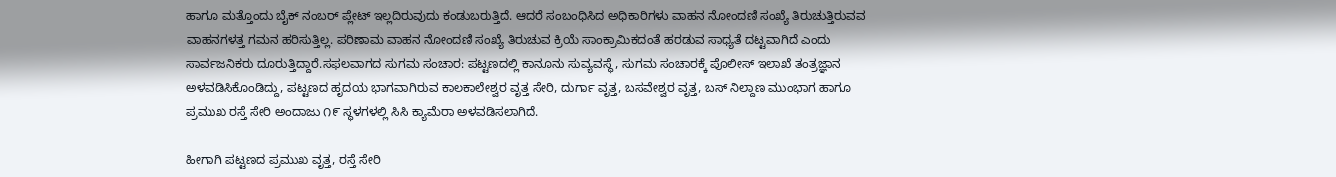ಹಾಗೂ ಮತ್ತೊಂದು ಬೈಕ್ ನಂಬರ್ ಪ್ಲೇಟ್ ಇಲ್ಲದಿರುವುದು ಕಂಡುಬರುತ್ತಿದೆ. ಆದರೆ ಸಂಬಂಧಿಸಿದ ಅಧಿಕಾರಿಗಳು ವಾಹನ ನೋಂದಣಿ ಸಂಖ್ಯೆ ತಿರುಚುತ್ತಿರುವವ ವಾಹನಗಳತ್ತ ಗಮನ ಹರಿಸುತ್ತಿಲ್ಲ. ಪರಿಣಾಮ ವಾಹನ ನೋಂದಣಿ ಸಂಖ್ಯೆ ತಿರುಚುವ ಕ್ರಿಯೆ ಸಾಂಕ್ರಾಮಿಕದಂತೆ ಹರಡುವ ಸಾಧ್ಯತೆ ದಟ್ಟವಾಗಿದೆ ಎಂದು ಸಾರ್ವಜನಿಕರು ದೂರುತ್ತಿದ್ದಾರೆ.ಸಫಲವಾಗದ ಸುಗಮ ಸಂಚಾರ: ಪಟ್ಟಣದಲ್ಲಿ ಕಾನೂನು ಸುವ್ಯವಸ್ಥೆ, ಸುಗಮ ಸಂಚಾರಕ್ಕೆ ಪೊಲೀಸ್ ಇಲಾಖೆ ತಂತ್ರಜ್ಞಾನ ಅಳವಡಿಸಿಕೊಂಡಿದ್ದು, ಪಟ್ಟಣದ ಹೃದಯ ಭಾಗವಾಗಿರುವ ಕಾಲಕಾಲೇಶ್ವರ ವೃತ್ತ ಸೇರಿ, ದುರ್ಗಾ ವೃತ್ತ, ಬಸವೇಶ್ವರ ವೃತ್ತ, ಬಸ್ ನಿಲ್ದಾಣ ಮುಂಭಾಗ ಹಾಗೂ ಪ್ರಮುಖ ರಸ್ತೆ ಸೇರಿ ಅಂದಾಜು ೧೯ ಸ್ಥಳಗಳಲ್ಲಿ ಸಿಸಿ ಕ್ಯಾಮೆರಾ ಅಳವಡಿಸಲಾಗಿದೆ.

ಹೀಗಾಗಿ ಪಟ್ಟಣದ ಪ್ರಮುಖ ವೃತ್ತ, ರಸ್ತೆ ಸೇರಿ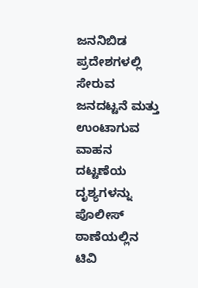ಜನನಿಬಿಡ ಪ್ರದೇಶಗಳಲ್ಲಿ ಸೇರುವ ಜನದಟ್ಟನೆ ಮತ್ತು ಉಂಟಾಗುವ ವಾಹನ ದಟ್ಟಣೆಯ ದೃಶ್ಯಗಳನ್ನು ಪೊಲೀಸ್ ಠಾಣೆಯಲ್ಲಿನ ಟಿವಿ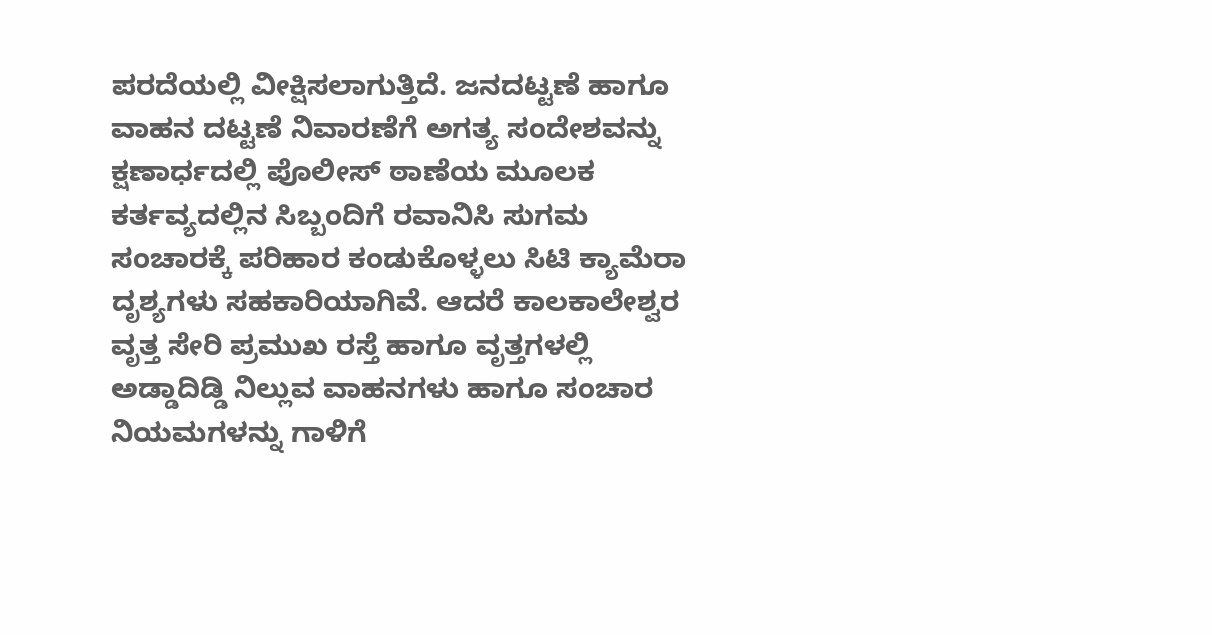ಪರದೆಯಲ್ಲಿ ವೀಕ್ಷಿಸಲಾಗುತ್ತಿದೆ. ಜನದಟ್ಟಣೆ ಹಾಗೂ ವಾಹನ ದಟ್ಟಣೆ ನಿವಾರಣೆಗೆ ಅಗತ್ಯ ಸಂದೇಶವನ್ನು ಕ್ಷಣಾರ್ಧದಲ್ಲಿ ಪೊಲೀಸ್ ಠಾಣೆಯ ಮೂಲಕ ಕರ್ತವ್ಯದಲ್ಲಿನ ಸಿಬ್ಬಂದಿಗೆ ರವಾನಿಸಿ ಸುಗಮ ಸಂಚಾರಕ್ಕೆ ಪರಿಹಾರ ಕಂಡುಕೊಳ್ಳಲು ಸಿಟಿ ಕ್ಯಾಮೆರಾ ದೃಶ್ಯಗಳು ಸಹಕಾರಿಯಾಗಿವೆ. ಆದರೆ ಕಾಲಕಾಲೇಶ್ವರ ವೃತ್ತ ಸೇರಿ ಪ್ರಮುಖ ರಸ್ತೆ ಹಾಗೂ ವೃತ್ತಗಳಲ್ಲಿ ಅಡ್ಡಾದಿಡ್ಡಿ ನಿಲ್ಲುವ ವಾಹನಗಳು ಹಾಗೂ ಸಂಚಾರ ನಿಯಮಗಳನ್ನು ಗಾಳಿಗೆ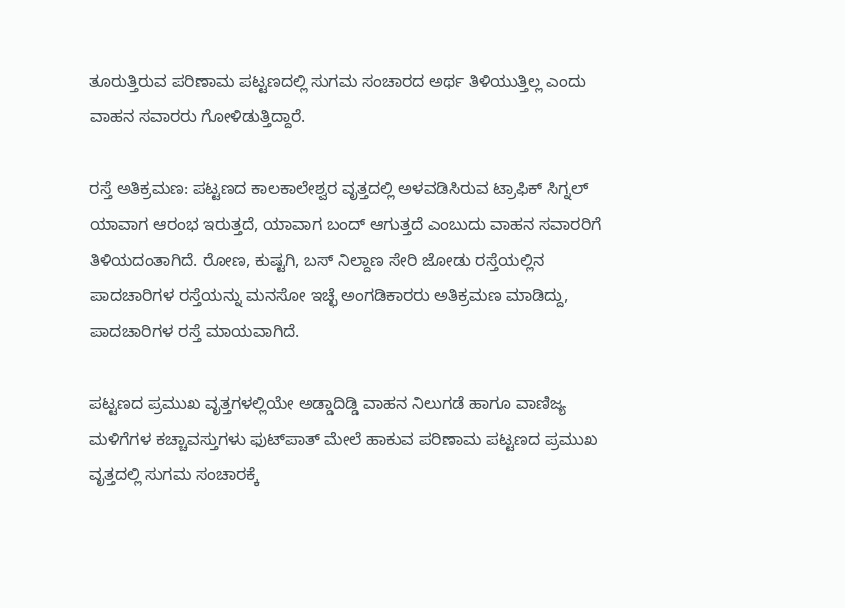ತೂರುತ್ತಿರುವ ಪರಿಣಾಮ ಪಟ್ಟಣದಲ್ಲಿ ಸುಗಮ ಸಂಚಾರದ ಅರ್ಥ ತಿಳಿಯುತ್ತಿಲ್ಲ ಎಂದು ವಾಹನ ಸವಾರರು ಗೋಳಿಡುತ್ತಿದ್ದಾರೆ.

ರಸ್ತೆ ಅತಿಕ್ರಮಣ: ಪಟ್ಟಣದ ಕಾಲಕಾಲೇಶ್ವರ ವೃತ್ತದಲ್ಲಿ ಅಳವಡಿಸಿರುವ ಟ್ರಾಫಿಕ್ ಸಿಗ್ನಲ್ ಯಾವಾಗ ಆರಂಭ ಇರುತ್ತದೆ, ಯಾವಾಗ ಬಂದ್ ಆಗುತ್ತದೆ ಎಂಬುದು ವಾಹನ ಸವಾರರಿಗೆ ತಿಳಿಯದಂತಾಗಿದೆ. ರೋಣ, ಕುಷ್ಟಗಿ, ಬಸ್ ನಿಲ್ದಾಣ ಸೇರಿ ಜೋಡು ರಸ್ತೆಯಲ್ಲಿನ ಪಾದಚಾರಿಗಳ ರಸ್ತೆಯನ್ನು ಮನಸೋ ಇಚ್ಛೆ ಅಂಗಡಿಕಾರರು ಅತಿಕ್ರಮಣ ಮಾಡಿದ್ದು, ಪಾದಚಾರಿಗಳ ರಸ್ತೆ ಮಾಯವಾಗಿದೆ.

ಪಟ್ಟಣದ ಪ್ರಮುಖ ವೃತ್ತಗಳಲ್ಲಿಯೇ ಅಡ್ಡಾದಿಡ್ಡಿ ವಾಹನ ನಿಲುಗಡೆ ಹಾಗೂ ವಾಣಿಜ್ಯ ಮಳಿಗೆಗಳ ಕಚ್ಚಾವಸ್ತುಗಳು ಫುಟ್‌ಪಾತ್ ಮೇಲೆ ಹಾಕುವ ಪರಿಣಾಮ ಪಟ್ಟಣದ ಪ್ರಮುಖ ವೃತ್ತದಲ್ಲಿ ಸುಗಮ ಸಂಚಾರಕ್ಕೆ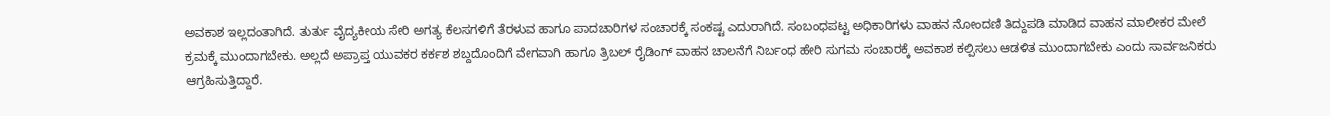ಅವಕಾಶ ಇಲ್ಲದಂತಾಗಿದೆ. ತುರ್ತು ವೈದ್ಯಕೀಯ ಸೇರಿ ಅಗತ್ಯ ಕೆಲಸಗಳಿಗೆ ತೆರಳುವ ಹಾಗೂ ಪಾದಚಾರಿಗಳ ಸಂಚಾರಕ್ಕೆ ಸಂಕಷ್ಟ ಎದುರಾಗಿದೆ. ಸಂಬಂಧಪಟ್ಟ ಅಧಿಕಾರಿಗಳು ವಾಹನ ನೋಂದಣಿ ತಿದ್ದುಪಡಿ ಮಾಡಿದ ವಾಹನ ಮಾಲೀಕರ ಮೇಲೆ ಕ್ರಮಕ್ಕೆ ಮುಂದಾಗಬೇಕು. ಅಲ್ಲದೆ ಅಪ್ರಾಪ್ತ ಯುವಕರ ಕರ್ಕಶ ಶಬ್ದದೊಂದಿಗೆ ವೇಗವಾಗಿ ಹಾಗೂ ತ್ರಿಬಲ್ ರೈಡಿಂಗ್ ವಾಹನ ಚಾಲನೆಗೆ ನಿರ್ಬಂಧ ಹೇರಿ ಸುಗಮ ಸಂಚಾರಕ್ಕೆ ಅವಕಾಶ ಕಲ್ಪಿಸಲು ಆಡಳಿತ ಮುಂದಾಗಬೇಕು ಎಂದು ಸಾರ್ವಜನಿಕರು ಆಗ್ರಹಿಸುತ್ತಿದ್ದಾರೆ.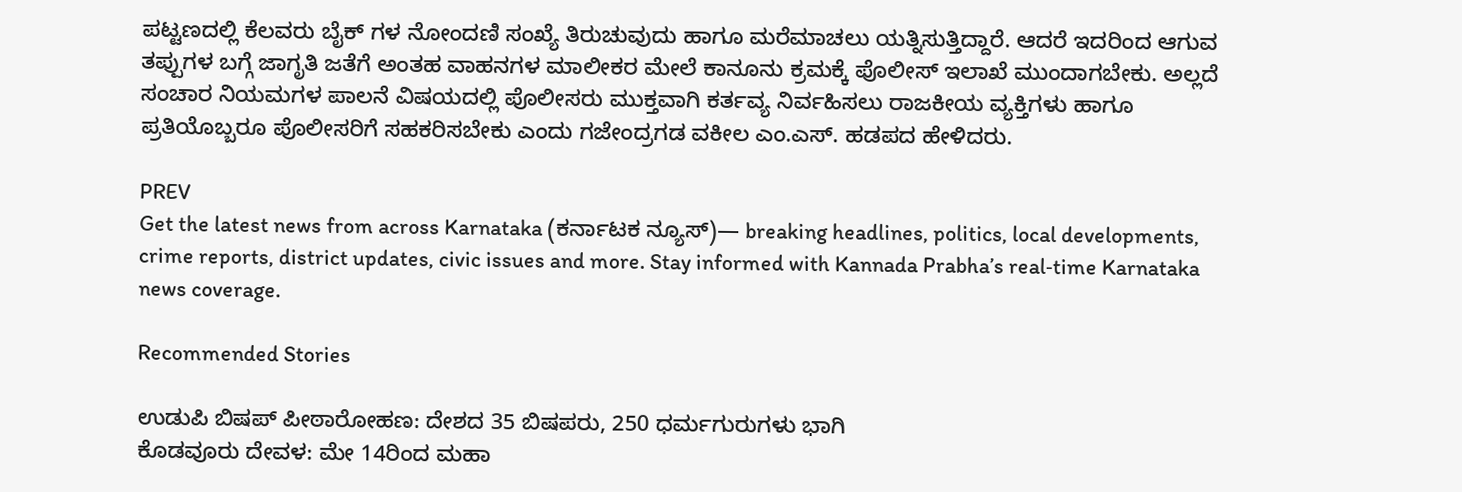ಪಟ್ಟಣದಲ್ಲಿ ಕೆಲವರು ಬೈಕ್ ಗಳ ನೋಂದಣಿ ಸಂಖ್ಯೆ ತಿರುಚುವುದು ಹಾಗೂ ಮರೆಮಾಚಲು ಯತ್ನಿಸುತ್ತಿದ್ದಾರೆ. ಆದರೆ ಇದರಿಂದ ಆಗುವ ತಪ್ಪುಗಳ ಬಗ್ಗೆ ಜಾಗೃತಿ ಜತೆಗೆ ಅಂತಹ ವಾಹನಗಳ ಮಾಲೀಕರ ಮೇಲೆ ಕಾನೂನು ಕ್ರಮಕ್ಕೆ ಪೊಲೀಸ್ ಇಲಾಖೆ ಮುಂದಾಗಬೇಕು. ಅಲ್ಲದೆ ಸಂಚಾರ ನಿಯಮಗಳ ಪಾಲನೆ ವಿಷಯದಲ್ಲಿ ಪೊಲೀಸರು ಮುಕ್ತವಾಗಿ ಕರ್ತವ್ಯ ನಿರ್ವಹಿಸಲು ರಾಜಕೀಯ ವ್ಯಕ್ತಿಗಳು ಹಾಗೂ ಪ್ರತಿಯೊಬ್ಬರೂ ಪೊಲೀಸರಿಗೆ ಸಹಕರಿಸಬೇಕು ಎಂದು ಗಜೇಂದ್ರಗಡ ವಕೀಲ ಎಂ.ಎಸ್. ಹಡಪದ ಹೇಳಿದರು.

PREV
Get the latest news from across Karnataka (ಕರ್ನಾಟಕ ನ್ಯೂಸ್)— breaking headlines, politics, local developments, crime reports, district updates, civic issues and more. Stay informed with Kannada Prabha’s real‑time Karnataka news coverage.

Recommended Stories

ಉಡುಪಿ ಬಿಷಪ್‌ ಪೀಠಾರೋಹಣ: ದೇಶದ 35 ಬಿಷಪರು, 250 ಧರ್ಮಗುರುಗಳು ಭಾಗಿ
ಕೊಡವೂರು ದೇವಳ: ಮೇ 14ರಿಂದ ಮಹಾ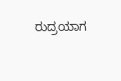ರುದ್ರಯಾಗ